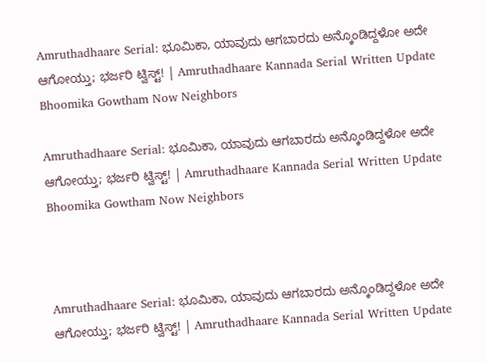Amruthadhaare Serial: ಭೂಮಿಕಾ, ಯಾವುದು ಆಗಬಾರದು ಅನ್ಕೊಂಡಿದ್ದಳೋ ಅದೇ ಆಗೋಯ್ತು; ಭರ್ಜರಿ ಟ್ವಿಸ್ಟ್‌! | Amruthadhaare Kannada Serial Written Update Bhoomika Gowtham Now Neighbors

Amruthadhaare Serial: ಭೂಮಿಕಾ, ಯಾವುದು ಆಗಬಾರದು ಅನ್ಕೊಂಡಿದ್ದಳೋ ಅದೇ ಆಗೋಯ್ತು; ಭರ್ಜರಿ ಟ್ವಿಸ್ಟ್‌! | Amruthadhaare Kannada Serial Written Update Bhoomika Gowtham Now Neighbors



Amruthadhaare Serial: ಭೂಮಿಕಾ, ಯಾವುದು ಆಗಬಾರದು ಅನ್ಕೊಂಡಿದ್ದಳೋ ಅದೇ ಆಗೋಯ್ತು; ಭರ್ಜರಿ ಟ್ವಿಸ್ಟ್‌! | Amruthadhaare Kannada Serial Written Update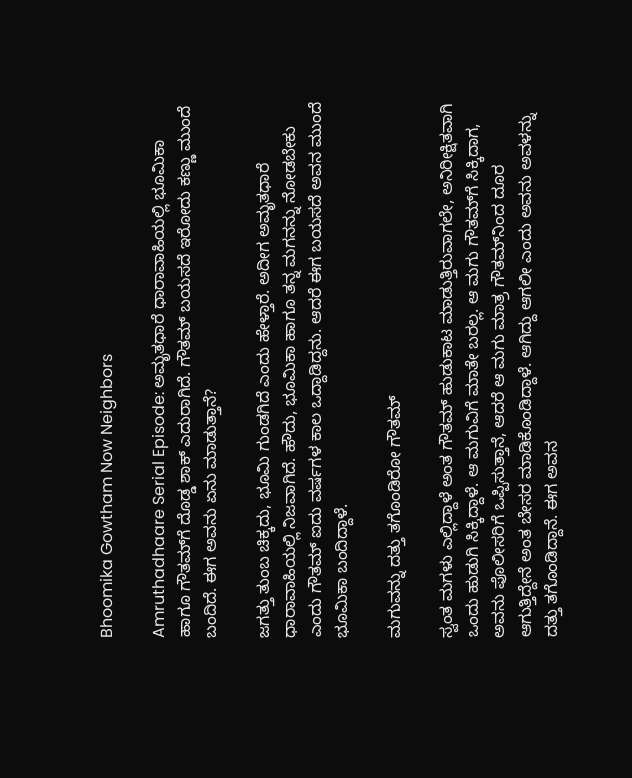Bhoomika Gowtham Now Neighbors

Amruthadhaare Serial Episode: ಅಮೃತಧಾರೆ ಧಾರಾವಾಹಿಯಲ್ಲಿ ಭೂಮಿಕಾ ಹಾಗೂ ಗೌತಮ್‌ಗೆ ದೊಡ್ಡ ಶಾಕ್‌ ಎದುರಾಗಿದೆ. ಗೌತಮ್‌ ಬಯಸದೆ ಇರೋದು ಕಣ್ಣು ಮುಂದೆ ಬಂದಿದೆ. ಈಗ ಅವನು ಏನು ಮಾಡುತ್ತಾನೆ?

ಜಗತ್ತು ತುಂಬ ಚಿಕ್ಕದು, ಭೂಮಿ ಗುಂಡಗಿದೆ ಎಂದು ಹೇಳ್ತಾರೆ. ಅದೀಗ ಅಮೃತಧಾರೆ ಧಾರಾವಾಹಿಯಲ್ಲಿ ನಿಜವಾಗಿದೆ. ಹೌದು, ಭೂಮಿಕಾ ಹಾಗೂ ತನ್ನ ಮಗನನ್ನು ನೋಡಬೇಕು ಎಂದು ಗೌತಮ್‌ ಐದು ವರ್ಷಗಳ ಕಾಲ ಒದ್ದಾಡಿದ್ದನು. ಆದರೆ ಈಗ ಬಯಸದೆ ಅವನ ಮುಂದೆ ಭೂಮಿಕಾ ಬಂದಿದ್ದಾಳೆ.

ಮಗುವನ್ನು ದತ್ತು ತಗೊಂಡಿರೋ ಗೌತಮ್

ಸ್ವಂತ ಮಗಳು ಎಲ್ಲಿದ್ದಾಳೆ ಅಂತ ಗೌತಮ್‌ ಹುಡುಕಾಟ ಮಾಡುತ್ತಿರುವಾಗಲೇ, ಅನಿರೀಕ್ಷಿತವಾಗಿ ಒಂದು ಹುಡುಗಿ ಸಿಕ್ಕಿದ್ದಾಳೆ. ಆ ಮಗುವಿಗೆ ಮಾತೇ ಬರಲ್ಲ. ಆ ಮಗು ಗೌತಮ್‌ಗೆ ಸಿಕ್ಕಿದಾಗ, ಅವನು ಪೊಲೀಸರಿಗೆ ಒಪ್ಪಿಸುತ್ತಾನೆ, ಆದರೆ ಆ ಮಗು ಮಾತ್ರ ಗೌತಮ್‌ನಿಂದ ದೂರ ಆಗುತ್ತಿದ್ದೇನೆ ಅಂತ ಬೇಸರ ಮಾಡಿಕೊಂಡಿದ್ದಾಳೆ. ಆಗಿದ್ದು ಆಗಲೀ ಎಂದು ಅವನು ಅವಳನ್ನು ದತ್ತು ತಗೊಂಡಿದ್ದಾನೆ. ಈಗ ಅವನ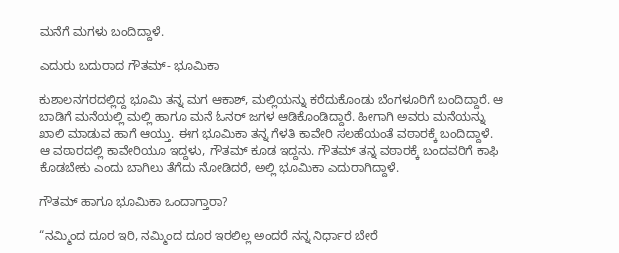ಮನೆಗೆ ಮಗಳು ಬಂದಿದ್ದಾಳೆ.

ಎದುರು ಬದುರಾದ ಗೌತಮ್- ಭೂಮಿಕಾ

ಕುಶಾಲನಗರದಲ್ಲಿದ್ದ ಭೂಮಿ ತನ್ನ ಮಗ ಆಕಾಶ್‌, ಮಲ್ಲಿಯನ್ನು ಕರೆದುಕೊಂಡು ಬೆಂಗಳೂರಿಗೆ ಬಂದಿದ್ದಾರೆ. ಆ ಬಾಡಿಗೆ ಮನೆಯಲ್ಲಿ ಮಲ್ಲಿ ಹಾಗೂ ಮನೆ ಓನರ್‌ ಜಗಳ ಆಡಿಕೊಂಡಿದ್ದಾರೆ. ಹೀಗಾಗಿ ಅವರು ಮನೆಯನ್ನು ಖಾಲಿ ಮಾಡುವ ಹಾಗೆ ಆಯ್ತು. ಈಗ ಭೂಮಿಕಾ ತನ್ನ ಗೆಳತಿ ಕಾವೇರಿ ಸಲಹೆಯಂತೆ ವಠಾರಕ್ಕೆ ಬಂದಿದ್ದಾಳೆ. ಆ ವಠಾರದಲ್ಲಿ ಕಾವೇರಿಯೂ ಇದ್ದಳು, ಗೌತಮ್‌ ಕೂಡ ಇದ್ದನು. ಗೌತಮ್‌ ತನ್ನ ವಠಾರಕ್ಕೆ ಬಂದವರಿಗೆ ಕಾಫಿ ಕೊಡಬೇಕು ಎಂದು ಬಾಗಿಲು ತೆಗೆದು ನೋಡಿದರೆ, ಅಲ್ಲಿ ಭೂಮಿಕಾ ಎದುರಾಗಿದ್ದಾಳೆ.

ಗೌತಮ್‌ ಹಾಗೂ ಭೂಮಿಕಾ ಒಂದಾಗ್ತಾರಾ?

“ನಮ್ಮಿಂದ ದೂರ ಇರಿ, ನಮ್ಮಿಂದ ದೂರ ಇರಲಿಲ್ಲ ಅಂದರೆ ನನ್ನ ನಿರ್ಧಾರ ಬೇರೆ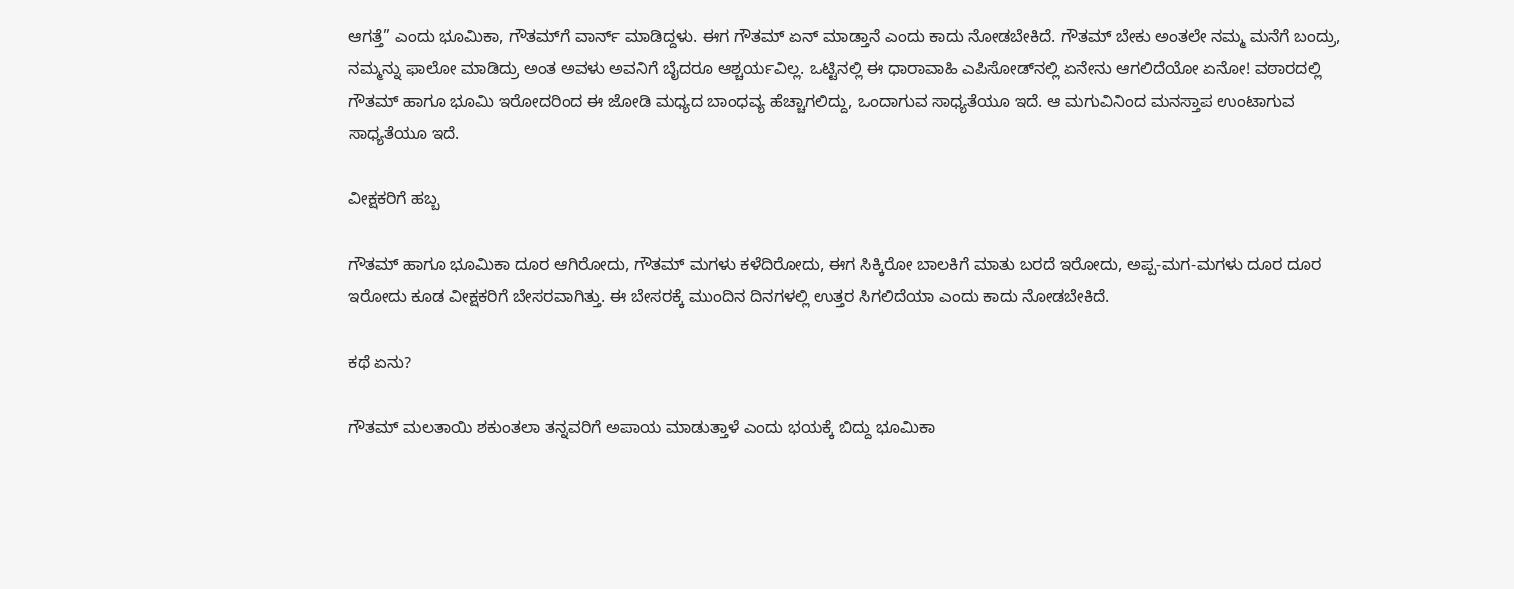ಆಗತ್ತೆ” ಎಂದು ಭೂಮಿಕಾ, ಗೌತಮ್‌ಗೆ ವಾರ್ನ್‌ ಮಾಡಿದ್ದಳು. ಈಗ ಗೌತಮ್‌ ಏನ್‌ ಮಾಡ್ತಾನೆ ಎಂದು ಕಾದು ನೋಡಬೇಕಿದೆ. ಗೌತಮ್‌ ಬೇಕು ಅಂತಲೇ ನಮ್ಮ ಮನೆಗೆ ಬಂದ್ರು, ನಮ್ಮನ್ನು ಫಾಲೋ ಮಾಡಿದ್ರು ಅಂತ ಅವಳು ಅವನಿಗೆ ಬೈದರೂ ಆಶ್ಚರ್ಯವಿಲ್ಲ. ಒಟ್ಟಿನಲ್ಲಿ ಈ ಧಾರಾವಾಹಿ ಎಪಿಸೋಡ್‌ನಲ್ಲಿ ಏನೇನು ಆಗಲಿದೆಯೋ ಏನೋ! ವಠಾರದಲ್ಲಿ ಗೌತಮ್‌ ಹಾಗೂ ಭೂಮಿ ಇರೋದರಿಂದ ಈ ಜೋಡಿ ಮಧ್ಯದ ಬಾಂಧವ್ಯ ಹೆಚ್ಚಾಗಲಿದ್ದು, ಒಂದಾಗುವ ಸಾಧ್ಯತೆಯೂ ಇದೆ. ಆ ಮಗುವಿನಿಂದ ಮನಸ್ತಾಪ ಉಂಟಾಗುವ ಸಾಧ್ಯತೆಯೂ ಇದೆ.

ವೀಕ್ಷಕರಿಗೆ ಹಬ್ಬ

ಗೌತಮ್‌ ಹಾಗೂ ಭೂಮಿಕಾ ದೂರ ಆಗಿರೋದು, ಗೌತಮ್‌ ಮಗಳು ಕಳೆದಿರೋದು, ಈಗ ಸಿಕ್ಕಿರೋ ಬಾಲಕಿಗೆ ಮಾತು ಬರದೆ ಇರೋದು, ಅಪ್ಪ-ಮಗ-ಮಗಳು ದೂರ ದೂರ ಇರೋದು ಕೂಡ ವೀಕ್ಷಕರಿಗೆ ಬೇಸರವಾಗಿತ್ತು. ಈ ಬೇಸರಕ್ಕೆ ಮುಂದಿನ ದಿನಗಳಲ್ಲಿ ಉತ್ತರ ಸಿಗಲಿದೆಯಾ ಎಂದು ಕಾದು ನೋಡಬೇಕಿದೆ.

ಕಥೆ ಏನು?

ಗೌತಮ್‌ ಮಲತಾಯಿ ಶಕುಂತಲಾ ತನ್ನವರಿಗೆ ಅಪಾಯ ಮಾಡುತ್ತಾಳೆ ಎಂದು ಭಯಕ್ಕೆ ಬಿದ್ದು ಭೂಮಿಕಾ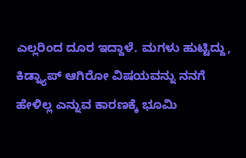ಎಲ್ಲರಿಂದ ದೂರ ಇದ್ದಾಳೆ. ಮಗಳು ಹುಟ್ಟಿದ್ದು, ಕಿಡ್ನ್ಯಾಪ್‌ ಆಗಿರೋ ವಿಷಯವನ್ನು ನನಗೆ ಹೇಳಿಲ್ಲ ಎನ್ನುವ ಕಾರಣಕ್ಕೆ ಭೂಮಿ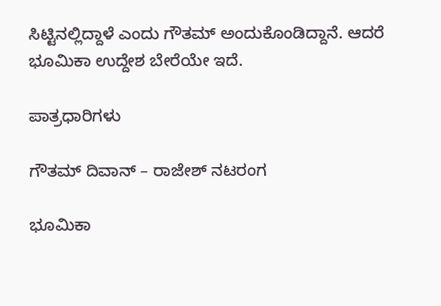ಸಿಟ್ಟಿನಲ್ಲಿದ್ದಾಳೆ ಎಂದು ಗೌತಮ್‌ ಅಂದುಕೊಂಡಿದ್ದಾನೆ. ಆದರೆ ಭೂಮಿಕಾ ಉದ್ದೇಶ ಬೇರೆಯೇ ಇದೆ.

ಪಾತ್ರಧಾರಿಗಳು

ಗೌತಮ್‌ ದಿವಾನ್‌ – ರಾಜೇಶ್‌ ನಟರಂಗ

ಭೂಮಿಕಾ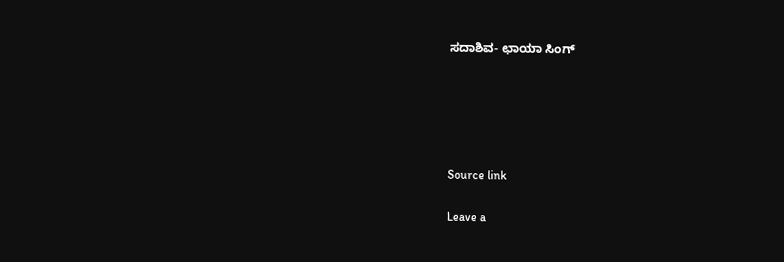ಸದಾಶಿವ- ಛಾಯಾ ಸಿಂಗ್‌





Source link

Leave a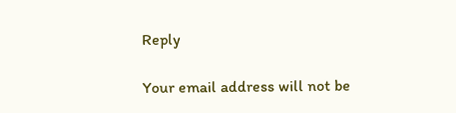Reply

Your email address will not be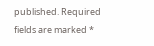published. Required fields are marked *